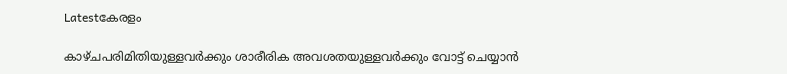Latestകേരളം

കാഴ്ചപരിമിതിയുള്ളവർക്കും ശാരീരിക അവശതയുള്ളവർക്കും വോട്ട് ചെയ്യാൻ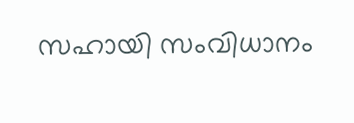സഹായി സംവിധാനം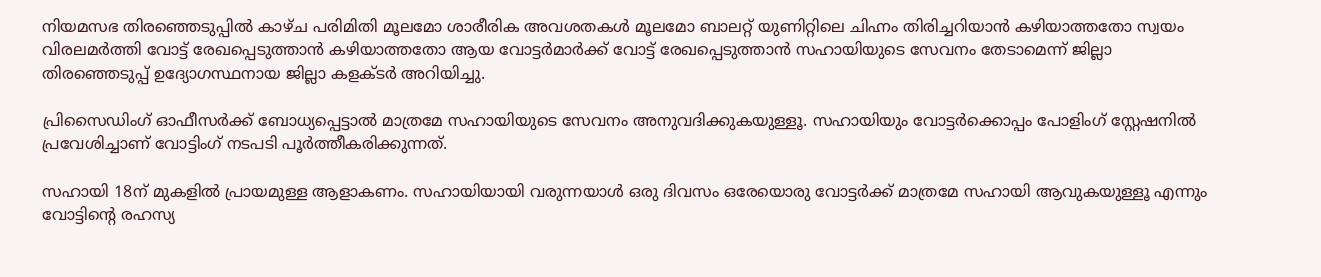നിയമസഭ തിരഞ്ഞെടുപ്പിൽ കാഴ്ച പരിമിതി മൂലമോ ശാരീരിക അവശതകൾ മൂലമോ ബാലറ്റ് യുണിറ്റിലെ ചിഹ്നം തിരിച്ചറിയാൻ കഴിയാത്തതോ സ്വയം വിരലമർത്തി വോട്ട് രേഖപ്പെടുത്താൻ കഴിയാത്തതോ ആയ വോട്ടർമാർക്ക് വോട്ട് രേഖപ്പെടുത്താൻ സഹായിയുടെ സേവനം തേടാമെന്ന് ജില്ലാ തിരഞ്ഞെടുപ്പ് ഉദ്യോഗസ്ഥനായ ജില്ലാ കളക്ടർ അറിയിച്ചു.

പ്രിസൈഡിംഗ് ഓഫീസർക്ക് ബോധ്യപ്പെട്ടാൽ മാത്രമേ സഹായിയുടെ സേവനം അനുവദിക്കുകയുള്ളൂ. സഹായിയും വോട്ടർക്കൊപ്പം പോളിംഗ് സ്റ്റേഷനിൽ പ്രവേശിച്ചാണ് വോട്ടിംഗ് നടപടി പൂർത്തീകരിക്കുന്നത്.

സഹായി 18ന് മുകളിൽ പ്രായമുള്ള ആളാകണം. സഹായിയായി വരുന്നയാൾ ഒരു ദിവസം ഒരേയൊരു വോട്ടർക്ക് മാത്രമേ സഹായി ആവുകയുള്ളൂ എന്നും വോട്ടിൻ്റെ രഹസ്യ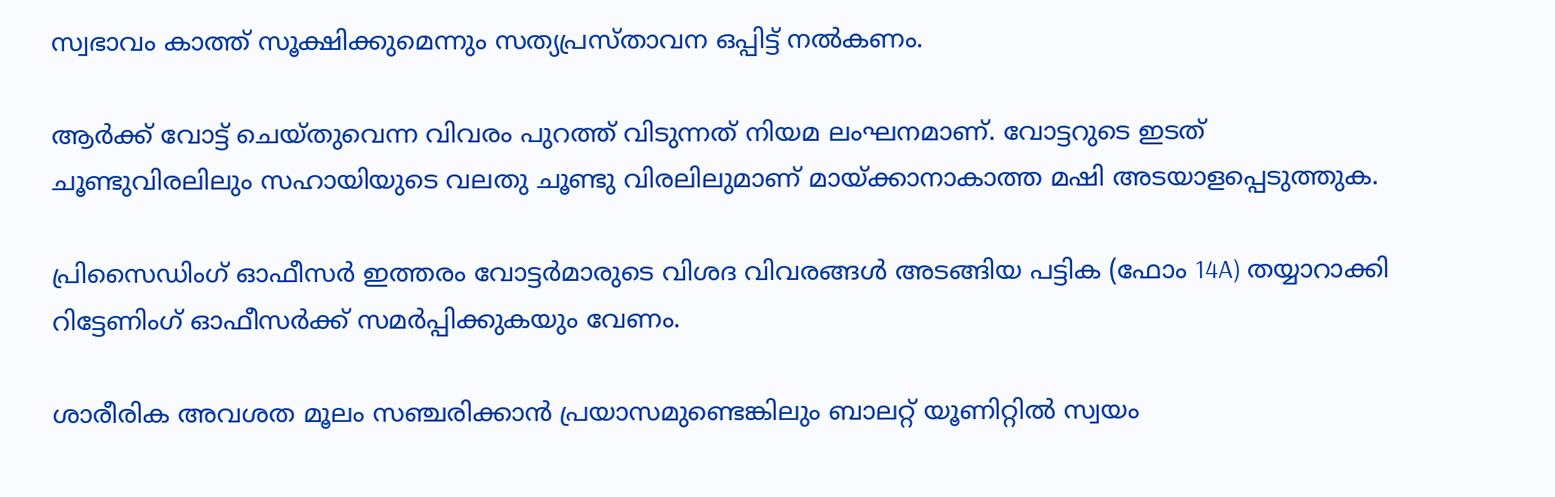സ്വഭാവം കാത്ത് സൂക്ഷിക്കുമെന്നും സത്യപ്രസ്താവന ഒപ്പിട്ട് നൽകണം.

ആർക്ക് വോട്ട് ചെയ്തുവെന്ന വിവരം പുറത്ത് വിടുന്നത് നിയമ ലംഘനമാണ്. വോട്ടറുടെ ഇടത് ചൂണ്ടുവിരലിലും സഹായിയുടെ വലതു ചൂണ്ടു വിരലിലുമാണ് മായ്ക്കാനാകാത്ത മഷി അടയാളപ്പെടുത്തുക.

പ്രിസൈഡിംഗ് ഓഫീസർ ഇത്തരം വോട്ടർമാരുടെ വിശദ വിവരങ്ങൾ അടങ്ങിയ പട്ടിക (ഫോം 14A) തയ്യാറാക്കി റിട്ടേണിംഗ് ഓഫീസർക്ക് സമർപ്പിക്കുകയും വേണം.

ശാരീരിക അവശത മൂലം സഞ്ചരിക്കാൻ പ്രയാസമുണ്ടെങ്കിലും ബാലറ്റ് യൂണിറ്റിൽ സ്വയം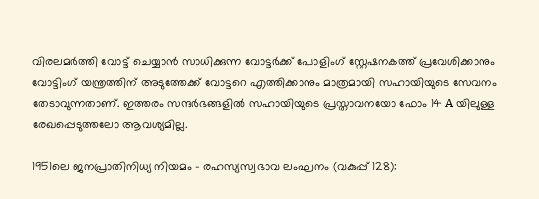വിരലമർത്തി വോട്ട് ചെയ്യാൻ സാധിക്കുന്ന വോട്ടർക്ക് പോളിംഗ് സ്റ്റേഷനകത്ത് പ്രവേശിക്കാനും വോട്ടിംഗ് യന്ത്രത്തിന് അടുത്തേക്ക് വോട്ടറെ എത്തിക്കാനും മാത്രമായി സഹായിയുടെ സേവനം തേടാവുന്നതാണ്. ഇത്തരം സന്ദർഭങ്ങളിൽ സഹായിയുടെ പ്രസ്താവനയോ ഫോം 14 A യിലുള്ള രേഖപ്പെടുത്തലോ ആവശ്യമില്ല.

1951ലെ ജനപ്രാതിനിധ്യ നിയമം – രഹസ്യസ്വഭാവ ലംഘനം (വകുപ്പ് 128):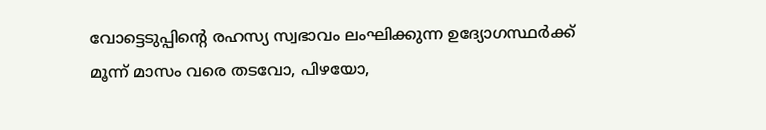വോട്ടെടുപ്പിന്റെ രഹസ്യ സ്വഭാവം ലംഘിക്കുന്ന ഉദ്യോഗസ്ഥർക്ക് മൂന്ന് മാസം വരെ തടവോ, പിഴയോ,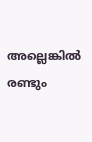അല്ലെങ്കിൽ രണ്ടും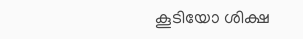കൂടിയോ ശിക്ഷ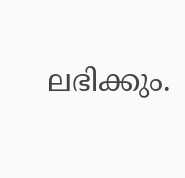ലഭിക്കും.